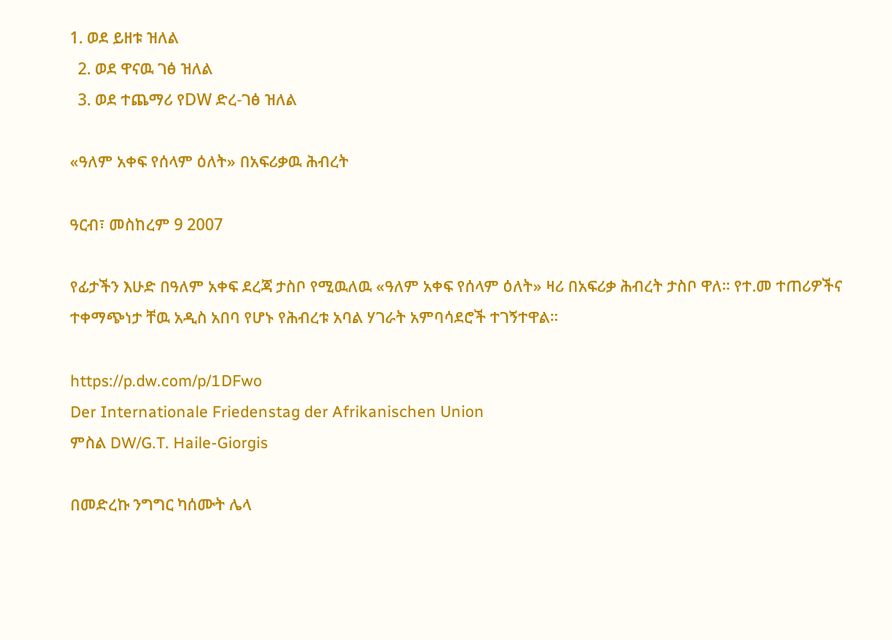1. ወደ ይዘቱ ዝለል
  2. ወደ ዋናዉ ገፅ ዝለል
  3. ወደ ተጨማሪ የDW ድረ-ገፅ ዝለል

«ዓለም አቀፍ የሰላም ዕለት» በአፍሪቃዉ ሕብረት

ዓርብ፣ መስከረም 9 2007

የፊታችን እሁድ በዓለም አቀፍ ደረጃ ታስቦ የሚዉለዉ «ዓለም አቀፍ የሰላም ዕለት» ዛሪ በአፍሪቃ ሕብረት ታስቦ ዋለ። የተ.መ ተጠሪዎችና ተቀማጭነታ ቸዉ አዲስ አበባ የሆኑ የሕብረቱ አባል ሃገራት አምባሳደሮች ተገኝተዋል።

https://p.dw.com/p/1DFwo
Der Internationale Friedenstag der Afrikanischen Union
ምስል DW/G.T. Haile-Giorgis

በመድረኩ ንግግር ካሰሙት ሌላ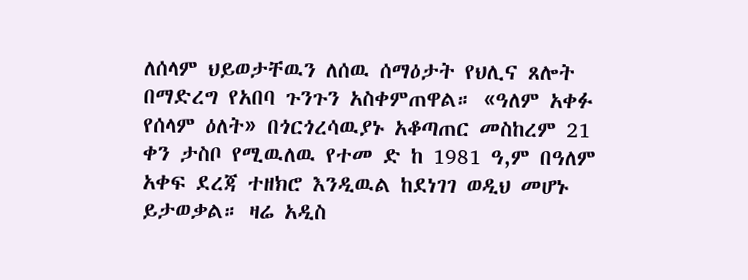ለሰላም ህይወታቸዉን ለሰዉ ሰማዕታት የህሊና ጸሎት በማድረግ የአበባ ጉንጉን አስቀምጠዋል። «ዓለም አቀፉ የሰላም ዕለት» በጎርጎረሳዉያኑ አቆጣጠር መስከረም 21 ቀን ታስቦ የሚዉለዉ የተመ ድ ከ 1981 ዓ,ም በዓለም አቀፍ ደረጃ ተዘክሮ እንዲዉል ከደነገገ ወዲህ መሆኑ ይታወቃል። ዛሬ አዲስ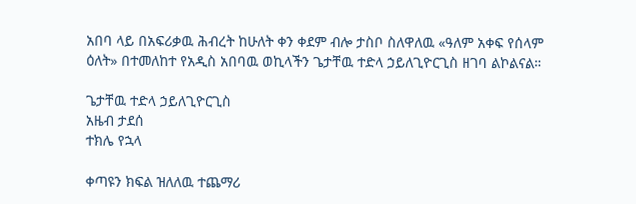አበባ ላይ በአፍሪቃዉ ሕብረት ከሁለት ቀን ቀደም ብሎ ታስቦ ስለዋለዉ «ዓለም አቀፍ የሰላም ዕለት» በተመለከተ የአዲስ አበባዉ ወኪላችን ጌታቸዉ ተድላ ኃይለጊዮርጊስ ዘገባ ልኮልናል።

ጌታቸዉ ተድላ ኃይለጊዮርጊስ
አዜብ ታደሰ
ተክሌ የኋላ

ቀጣዩን ክፍል ዝለለዉ ተጨማሪ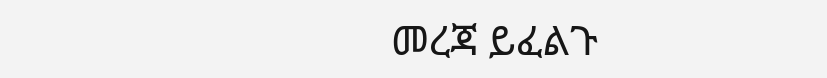መረጃ ይፈልጉ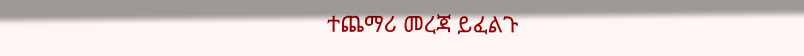ተጨማሪ መረጃ ይፈልጉ